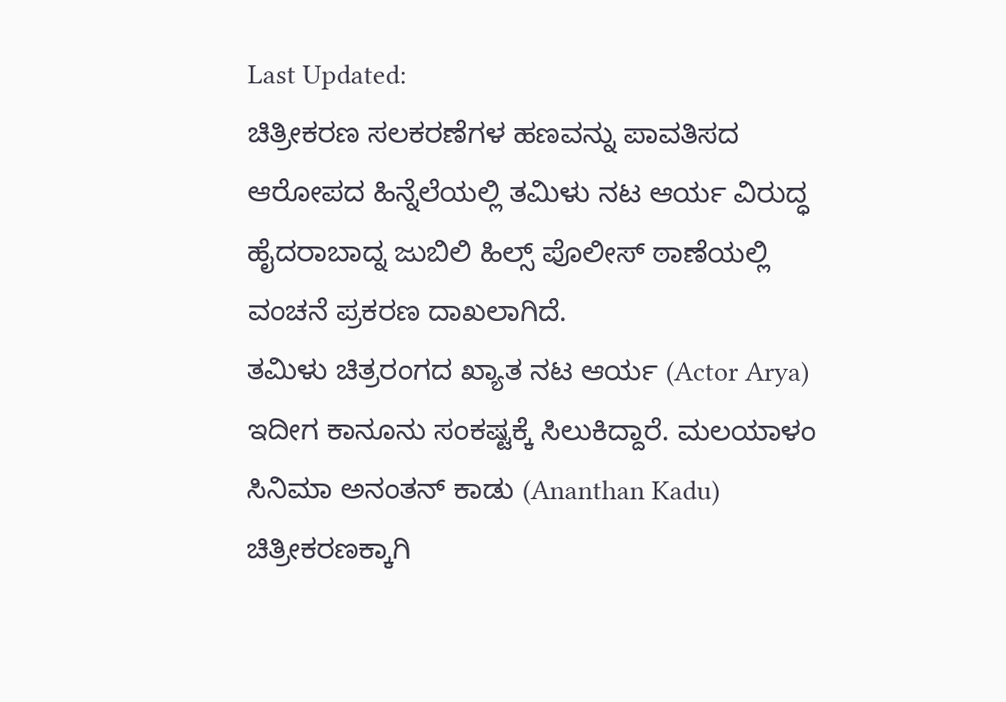Last Updated:
ಚಿತ್ರೀಕರಣ ಸಲಕರಣೆಗಳ ಹಣವನ್ನು ಪಾವತಿಸದ ಆರೋಪದ ಹಿನ್ನೆಲೆಯಲ್ಲಿ ತಮಿಳು ನಟ ಆರ್ಯ ವಿರುದ್ಧ ಹೈದರಾಬಾದ್ನ ಜುಬಿಲಿ ಹಿಲ್ಸ್ ಪೊಲೀಸ್ ಠಾಣೆಯಲ್ಲಿ ವಂಚನೆ ಪ್ರಕರಣ ದಾಖಲಾಗಿದೆ.
ತಮಿಳು ಚಿತ್ರರಂಗದ ಖ್ಯಾತ ನಟ ಆರ್ಯ (Actor Arya) ಇದೀಗ ಕಾನೂನು ಸಂಕಷ್ಟಕ್ಕೆ ಸಿಲುಕಿದ್ದಾರೆ. ಮಲಯಾಳಂ ಸಿನಿಮಾ ಅನಂತನ್ ಕಾಡು (Ananthan Kadu) ಚಿತ್ರೀಕರಣಕ್ಕಾಗಿ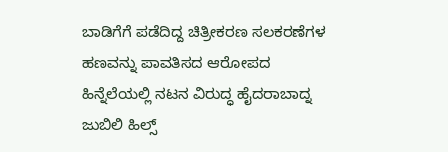ಬಾಡಿಗೆಗೆ ಪಡೆದಿದ್ದ ಚಿತ್ರೀಕರಣ ಸಲಕರಣೆಗಳ ಹಣವನ್ನು ಪಾವತಿಸದ ಆರೋಪದ ಹಿನ್ನೆಲೆಯಲ್ಲಿ ನಟನ ವಿರುದ್ಧ ಹೈದರಾಬಾದ್ನ ಜುಬಿಲಿ ಹಿಲ್ಸ್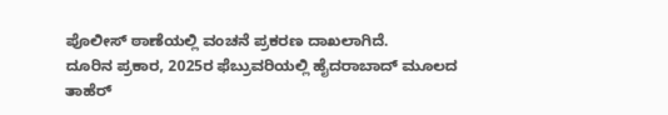ಪೊಲೀಸ್ ಠಾಣೆಯಲ್ಲಿ ವಂಚನೆ ಪ್ರಕರಣ ದಾಖಲಾಗಿದೆ.
ದೂರಿನ ಪ್ರಕಾರ, 2025ರ ಫೆಬ್ರುವರಿಯಲ್ಲಿ ಹೈದರಾಬಾದ್ ಮೂಲದ ತಾಹೆರ್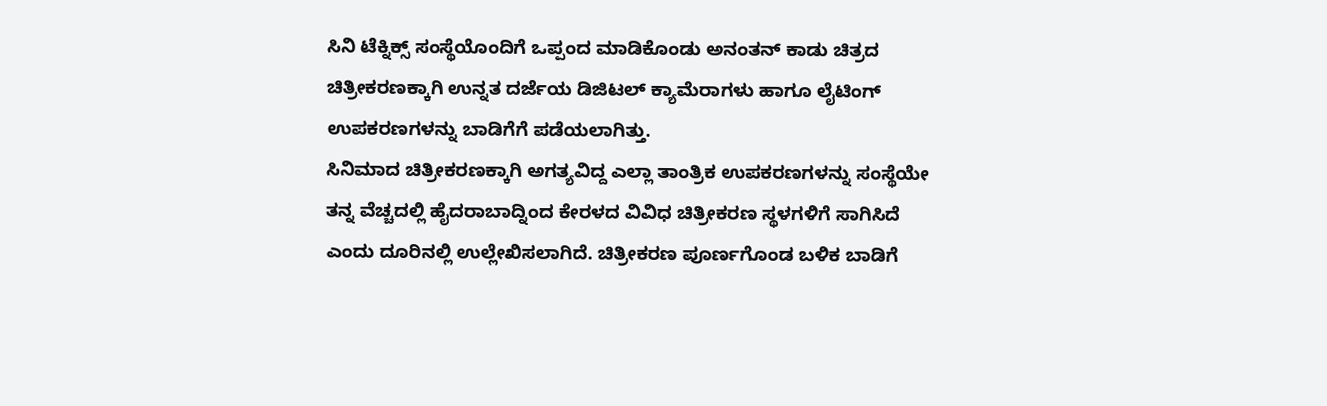ಸಿನಿ ಟೆಕ್ನಿಕ್ಸ್ ಸಂಸ್ಥೆಯೊಂದಿಗೆ ಒಪ್ಪಂದ ಮಾಡಿಕೊಂಡು ಅನಂತನ್ ಕಾಡು ಚಿತ್ರದ ಚಿತ್ರೀಕರಣಕ್ಕಾಗಿ ಉನ್ನತ ದರ್ಜೆಯ ಡಿಜಿಟಲ್ ಕ್ಯಾಮೆರಾಗಳು ಹಾಗೂ ಲೈಟಿಂಗ್ ಉಪಕರಣಗಳನ್ನು ಬಾಡಿಗೆಗೆ ಪಡೆಯಲಾಗಿತ್ತು.
ಸಿನಿಮಾದ ಚಿತ್ರೀಕರಣಕ್ಕಾಗಿ ಅಗತ್ಯವಿದ್ದ ಎಲ್ಲಾ ತಾಂತ್ರಿಕ ಉಪಕರಣಗಳನ್ನು ಸಂಸ್ಥೆಯೇ ತನ್ನ ವೆಚ್ಚದಲ್ಲಿ ಹೈದರಾಬಾದ್ನಿಂದ ಕೇರಳದ ವಿವಿಧ ಚಿತ್ರೀಕರಣ ಸ್ಥಳಗಳಿಗೆ ಸಾಗಿಸಿದೆ ಎಂದು ದೂರಿನಲ್ಲಿ ಉಲ್ಲೇಖಿಸಲಾಗಿದೆ. ಚಿತ್ರೀಕರಣ ಪೂರ್ಣಗೊಂಡ ಬಳಿಕ ಬಾಡಿಗೆ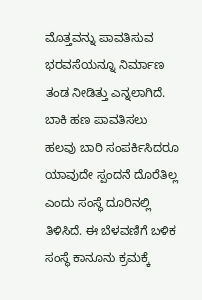ಮೊತ್ತವನ್ನು ಪಾವತಿಸುವ ಭರವಸೆಯನ್ನೂ ನಿರ್ಮಾಣ ತಂಡ ನೀಡಿತ್ತು ಎನ್ನಲಾಗಿದೆ.
ಬಾಕಿ ಹಣ ಪಾವತಿಸಲು ಹಲವು ಬಾರಿ ಸಂಪರ್ಕಿಸಿದರೂ ಯಾವುದೇ ಸ್ಪಂದನೆ ದೊರೆತಿಲ್ಲ ಎಂದು ಸಂಸ್ಥೆ ದೂರಿನಲ್ಲಿ ತಿಳಿಸಿದೆ. ಈ ಬೆಳವಣಿಗೆ ಬಳಿಕ ಸಂಸ್ಥೆ ಕಾನೂನು ಕ್ರಮಕ್ಕೆ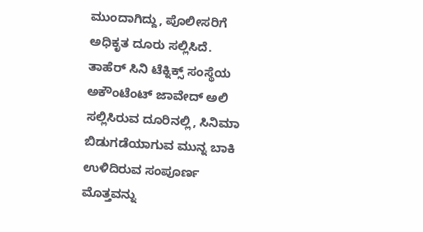ಮುಂದಾಗಿದ್ದು, ಪೊಲೀಸರಿಗೆ ಅಧಿಕೃತ ದೂರು ಸಲ್ಲಿಸಿದೆ.
ತಾಹೆರ್ ಸಿನಿ ಟೆಕ್ನಿಕ್ಸ್ ಸಂಸ್ಥೆಯ ಅಕೌಂಟೆಂಟ್ ಜಾವೇದ್ ಅಲಿ ಸಲ್ಲಿಸಿರುವ ದೂರಿನಲ್ಲಿ, ಸಿನಿಮಾ ಬಿಡುಗಡೆಯಾಗುವ ಮುನ್ನ ಬಾಕಿ ಉಳಿದಿರುವ ಸಂಪೂರ್ಣ ಮೊತ್ತವನ್ನು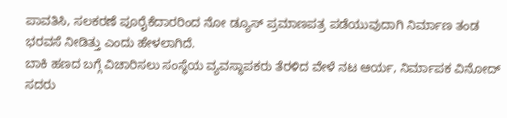ಪಾವತಿಸಿ, ಸಲಕರಣೆ ಪೂರೈಕೆದಾರರಿಂದ ನೋ ಡ್ಯೂಸ್ ಪ್ರಮಾಣಪತ್ರ ಪಡೆಯುವುದಾಗಿ ನಿರ್ಮಾಣ ತಂಡ ಭರವಸೆ ನೀಡಿತ್ತು ಎಂದು ಹೇಳಲಾಗಿದೆ.
ಬಾಕಿ ಹಣದ ಬಗ್ಗೆ ವಿಚಾರಿಸಲು ಸಂಸ್ಥೆಯ ವ್ಯವಸ್ಥಾಪಕರು ತೆರಳಿದ ವೇಳೆ ನಟ ಆರ್ಯ, ನಿರ್ಮಾಪಕ ವಿನೋದ್ ಸದರು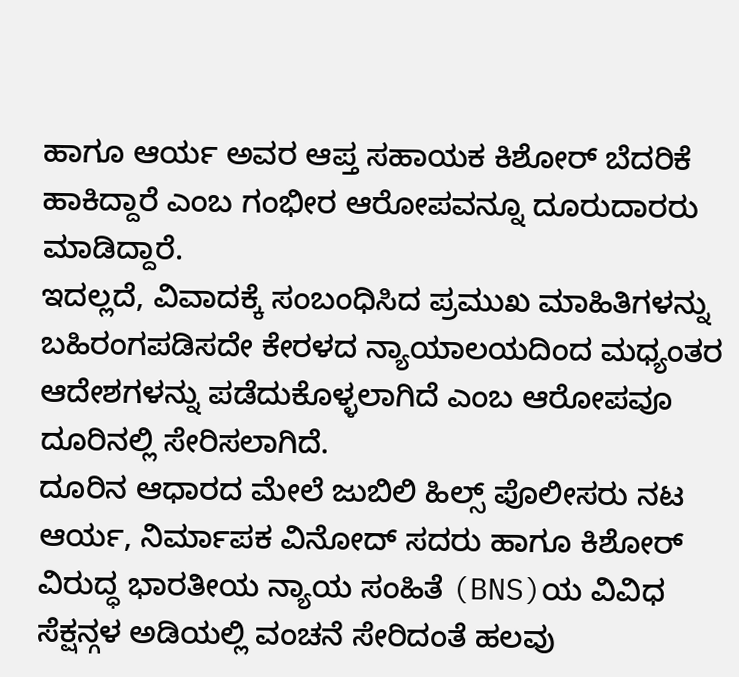ಹಾಗೂ ಆರ್ಯ ಅವರ ಆಪ್ತ ಸಹಾಯಕ ಕಿಶೋರ್ ಬೆದರಿಕೆ ಹಾಕಿದ್ದಾರೆ ಎಂಬ ಗಂಭೀರ ಆರೋಪವನ್ನೂ ದೂರುದಾರರು ಮಾಡಿದ್ದಾರೆ.
ಇದಲ್ಲದೆ, ವಿವಾದಕ್ಕೆ ಸಂಬಂಧಿಸಿದ ಪ್ರಮುಖ ಮಾಹಿತಿಗಳನ್ನು ಬಹಿರಂಗಪಡಿಸದೇ ಕೇರಳದ ನ್ಯಾಯಾಲಯದಿಂದ ಮಧ್ಯಂತರ ಆದೇಶಗಳನ್ನು ಪಡೆದುಕೊಳ್ಳಲಾಗಿದೆ ಎಂಬ ಆರೋಪವೂ ದೂರಿನಲ್ಲಿ ಸೇರಿಸಲಾಗಿದೆ.
ದೂರಿನ ಆಧಾರದ ಮೇಲೆ ಜುಬಿಲಿ ಹಿಲ್ಸ್ ಪೊಲೀಸರು ನಟ ಆರ್ಯ, ನಿರ್ಮಾಪಕ ವಿನೋದ್ ಸದರು ಹಾಗೂ ಕಿಶೋರ್ ವಿರುದ್ಧ ಭಾರತೀಯ ನ್ಯಾಯ ಸಂಹಿತೆ (BNS)ಯ ವಿವಿಧ ಸೆಕ್ಷನ್ಗಳ ಅಡಿಯಲ್ಲಿ ವಂಚನೆ ಸೇರಿದಂತೆ ಹಲವು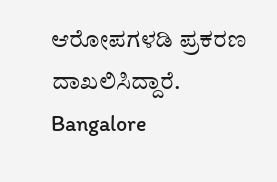ಆರೋಪಗಳಡಿ ಪ್ರಕರಣ ದಾಖಲಿಸಿದ್ದಾರೆ.
Bangalore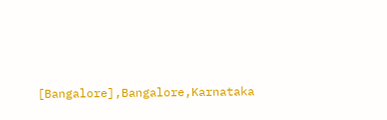[Bangalore],Bangalore,Karnataka